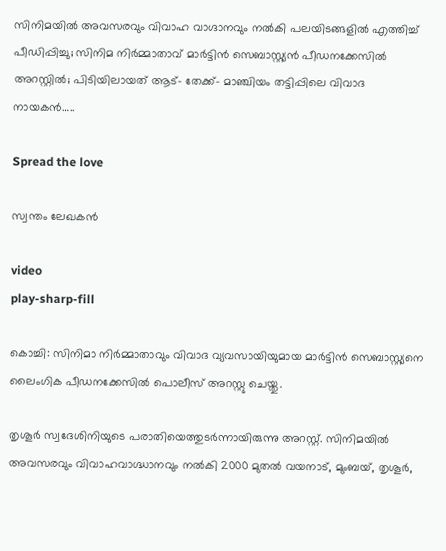സിനിമയില്‍ അവസരവും വിവാഹ വാഗ്ദാനവും നല്‍കി പലയിടങ്ങളിൽ എത്തിച്ച്‌ പീഡിപ്പിച്ചു; സിനിമ നിര്‍മ്മാതാവ് മാര്‍ട്ടിന്‍ സെബാസ്റ്റ്യന്‍ പീഡനക്കേസില്‍ അറസ്റ്റില്‍; പിടിയിലായത് ആട്- തേക്ക്- മാഞ്ചിയം തട്ടിപ്പിലെ വിവാദ നായകന്‍…..

Spread the love

സ്വന്തം ലേഖകൻ

video
play-sharp-fill

കൊച്ചി: സിനിമാ നിര്‍മ്മാതാവും വിവാദ വ്യവസായിയുമായ മാര്‍ട്ടിന്‍ സെബാസ്റ്റ്യനെ ലൈംഗിക പീഡനക്കേസില്‍ പൊലീസ് അറസ്റ്റു ചെയ്തു.

തൃശൂര്‍ സ്വദേശിനിയുടെ പരാതിയെത്തുടര്‍ന്നായിരുന്നു അറസ്റ്റ്. സിനിമയില്‍ അവസരവും വിവാഹവാഗ്ദ്ധാനവും നല്‍കി 2000 മുതല്‍ വയനാട്, മുംബയ്, തൃശൂര്‍,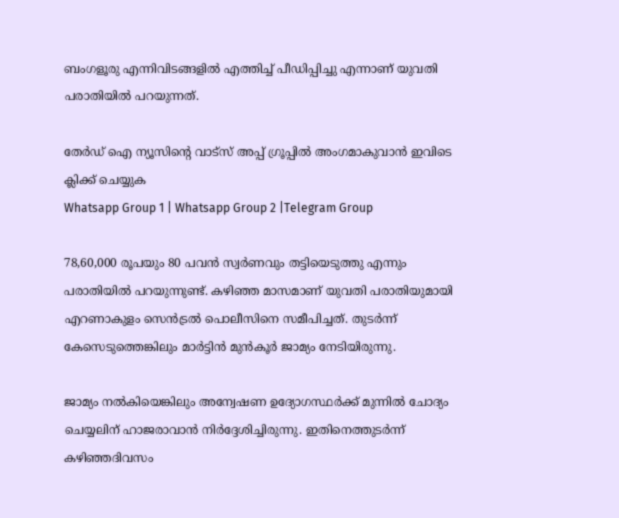ബംഗളൂരു എന്നിവിടങ്ങളില്‍ എത്തിച്ച്‌ പീഡിപ്പിച്ചു എന്നാണ് യുവതി പരാതിയില്‍ പറയുന്നത്.

തേർഡ് ഐ ന്യൂസിന്റെ വാട്സ് അപ്പ് ഗ്രൂപ്പിൽ അംഗമാകുവാൻ ഇവിടെ ക്ലിക്ക് ചെയ്യുക
Whatsapp Group 1 | Whatsapp Group 2 |Telegram Group

78,60,000 രൂപയും 80 പവന്‍ സ്വര്‍ണവും തട്ടിയെടുത്തു എന്നും പരാതിയില്‍ പറയുന്നുണ്ട്. കഴിഞ്ഞ മാസമാണ് യുവതി പരാതിയുമായി എറണാകുളം സെന്‍ട്രല്‍ പൊലീസിനെ സമീപിച്ചത്. തുടര്‍ന്ന് കേസെടുത്തെങ്കിലും മാര്‍ട്ടിന്‍ മുന്‍കൂര്‍ ജാമ്യം നേടിയിരുന്നു.

ജാമ്യം നല്‍കിയെങ്കിലും അന്വേഷണ ഉദ്യോഗസ്ഥര്‍ക്ക് മുന്നില്‍ ചോദ്യം ചെയ്യലിന് ഹാജരാവാന്‍ നിര്‍ദ്ദേശിച്ചിരുന്നു. ഇതിനെത്തുടര്‍ന്ന് കഴിഞ്ഞദിവസം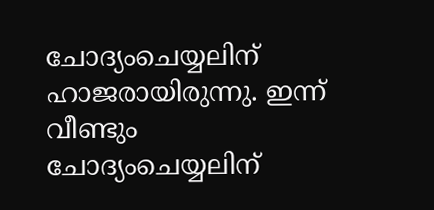ചോദ്യംചെയ്യലിന് ഹാജരായിരുന്നു. ഇന്ന് വീണ്ടും ചോദ്യംചെയ്യലിന്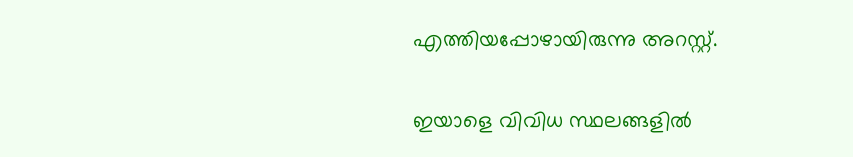എത്തിയപ്പോഴായിരുന്നു അറസ്റ്റ്.

ഇയാളെ വിവിധ സ്ഥലങ്ങളില്‍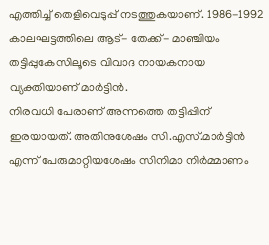എത്തിച്ച്‌ തെളിവെടുപ്പ് നടത്തുകയാണ്. 1986-1992 കാലഘട്ടത്തിലെ ആട്- തേക്ക്- മാഞ്ചിയം തട്ടിപ്പുകേസിലൂടെ വിവാദ നായകനായ വ്യക്തിയാണ് മാര്‍ട്ടിന്‍.
നിരവധി പേരാണ് അന്നത്തെ തട്ടിപ്പിന് ഇരയായത്. അതിനുശേഷം സി.എസ്.മാര്‍ട്ടിന്‍ എന്ന് പേരുമാറ്റിയശേഷം സിനിമാ നിര്‍മ്മാണം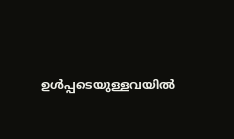ഉള്‍പ്പടെയുള്ളവയില്‍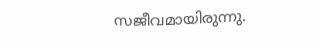സജീവമായിരുന്നു.